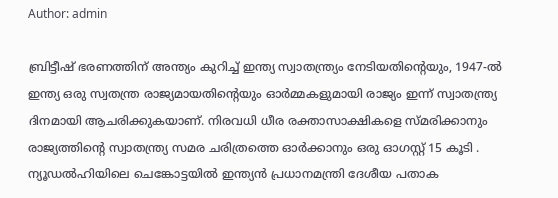Author: admin

ബ്രിട്ടീഷ് ഭരണത്തിന് അന്ത്യം കുറിച്ച് ഇന്ത്യ സ്വാതന്ത്ര്യം നേടിയതിന്റെയും, 1947-ൽ ഇന്ത്യ ഒരു സ്വതന്ത്ര രാജ്യമായതിന്റെയും ഓർമ്മകളുമായി രാജ്യം ഇന്ന് സ്വാതന്ത്ര്യ ദിനമായി ആചരിക്കുകയാണ്. നിരവധി ധീര രക്താസാക്ഷികളെ സ്മരിക്കാനും രാജ്യത്തിന്റെ സ്വാതന്ത്ര്യ സമര ചരിത്രത്തെ ഓര്‍ക്കാനും ഒരു ഓഗസ്റ്റ് 15 കൂടി . ന്യൂഡൽഹിയിലെ ചെങ്കോട്ടയിൽ ഇന്ത്യൻ പ്രധാനമന്ത്രി ദേശീയ പതാക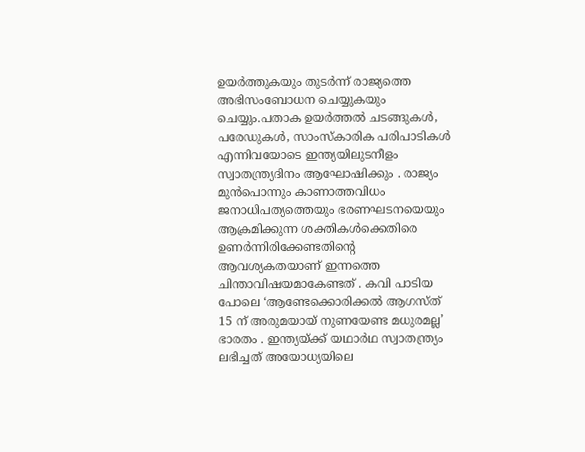ഉയർത്തുകയും തുടർന്ന് രാജ്യത്തെ അഭിസംബോധന ചെയ്യുകയും ചെയ്യും.പതാക ഉയർത്തൽ ചടങ്ങുകൾ, പരേഡുകൾ, സാംസ്കാരിക പരിപാടികൾ എന്നിവയോടെ ഇന്ത്യയിലുടനീളം സ്വാതന്ത്ര്യദിനം ആഘോഷിക്കും . രാജ്യം മുൻപൊന്നും കാണാത്തവിധം ജനാധിപത്യത്തെയും ഭരണഘടനയെയും ആക്രമിക്കുന്ന ശക്തികൾക്കെതിരെ ഉണർന്നിരിക്കേണ്ടതിന്റെ ആവശ്യകതയാണ് ഇന്നത്തെ ചിന്താവിഷയമാകേണ്ടത് . കവി പാടിയ പോലെ ‘ആണ്ടേക്കൊരിക്കൽ ആഗസ്ത് 15 ന് അരുമയായ് നുണയേണ്ട മധുരമല്ല’ ഭാരതം . ഇന്ത്യയ്ക്ക് യഥാര്‍ഥ സ്വാതന്ത്ര്യം ലഭിച്ചത് അയോധ്യയിലെ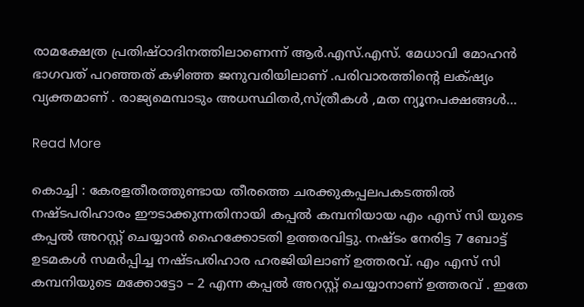രാമക്ഷേത്ര പ്രതിഷ്ഠാദിനത്തിലാണെന്ന് ആര്‍.എസ്.എസ്. മേധാവി മോഹന്‍ ഭാഗവത് പറഞ്ഞത് കഴിഞ്ഞ ജനുവരിയിലാണ് .പരിവാരത്തിന്റെ ലക്‌ഷ്യം വ്യക്തമാണ് . രാജ്യമെമ്പാടും അധസ്ഥിതർ,സ്ത്രീകൾ ,മത ന്യൂനപക്ഷങ്ങൾ…

Read More

കൊച്ചി : കേരളതീരത്തുണ്ടായ തീരത്തെ ചരക്കുകപ്പലപകടത്തിൽ നഷ്ടപരിഹാരം ഈടാക്കുന്നതിനായി കപ്പൽ കമ്പനിയായ എം എസ് സി യുടെ കപ്പൽ അറസ്റ്റ് ചെയ്യാൻ ഹൈക്കോടതി ഉത്തരവിട്ടു. നഷ്ടം നേരിട്ട 7 ബോട്ട് ഉടമകൾ സമർപ്പിച്ച നഷ്ടപരിഹാര ഹരജിയിലാണ് ഉത്തരവ്. എം എസ് സി കമ്പനിയുടെ മക്കോട്ടോ – 2 എന്ന കപ്പൽ അറസ്റ്റ് ചെയ്യാനാണ് ഉത്തരവ് . ഇതേ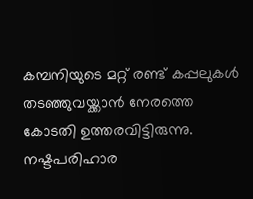കമ്പനിയുടെ മറ്റ് രണ്ട് കപ്പലുകൾ തടഞ്ഞുവയ്ക്കാൻ നേരത്തെ കോടതി ഉത്തരവിട്ടിരുന്നു. നഷ്ടപരിഹാര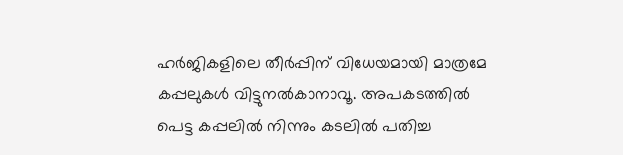ഹർജികളിലെ തീർപ്പിന് വിധേയമായി മാത്രമേ കപ്പലുകൾ വിട്ടുനൽകാനാവൂ. അപകടത്തിൽ പെട്ട കപ്പലിൽ നിന്നും കടലിൽ പതിച്ച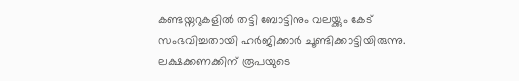കണ്ടയ്നറുകളിൽ തട്ടി ബോട്ടിനും വലയ്ക്കും കേട് സംഭവിച്ചതായി ഹർജിക്കാർ ചൂണ്ടിക്കാട്ടിയിരുന്നു. ലക്ഷക്കണക്കിന് രൂപയുടെ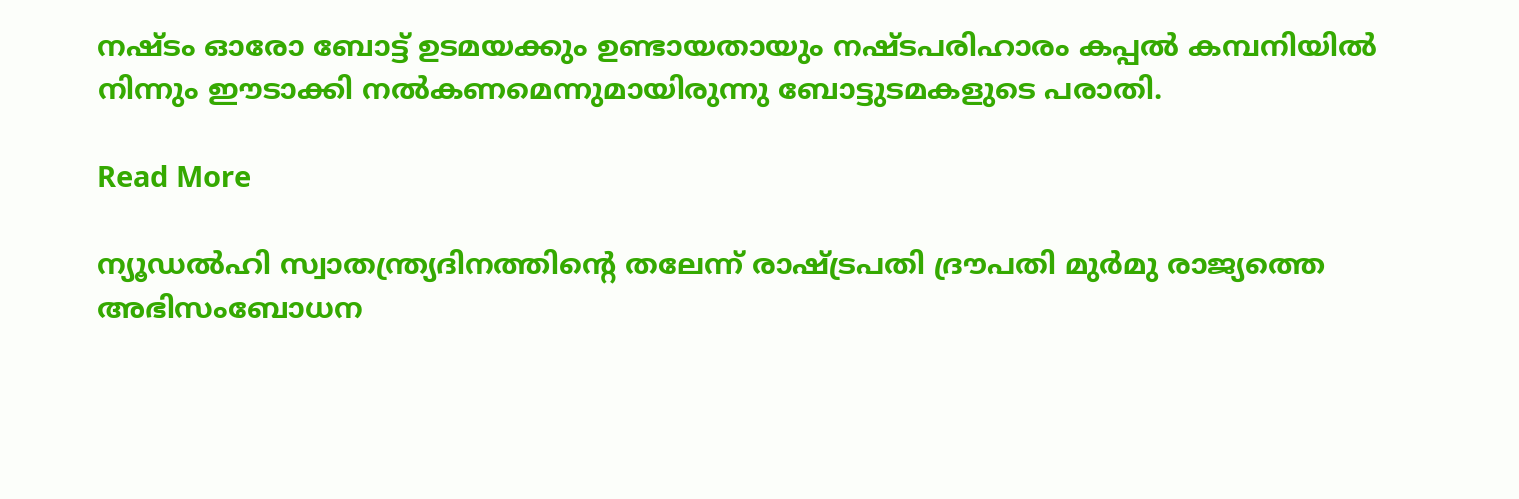നഷ്ടം ഓരോ ബോട്ട് ഉടമയക്കും ഉണ്ടായതായും നഷ്ടപരിഹാരം കപ്പൽ കമ്പനിയിൽ നിന്നും ഈടാക്കി നൽകണമെന്നുമായിരുന്നു ബോട്ടുടമകളുടെ പരാതി.

Read More

ന്യൂഡൽഹി സ്വാതന്ത്ര്യദിനത്തിന്റെ തലേന്ന് രാഷ്ട്രപതി ദ്രൗപതി മുർമു രാജ്യത്തെ അഭിസംബോധന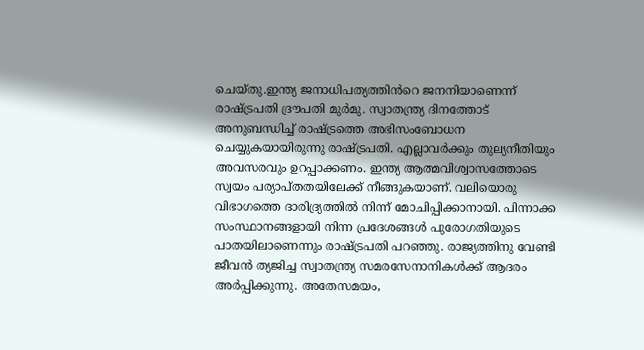ചെയ്തു.ഇന്ത്യ ജനാധിപത്യത്തിൻറെ ജനനിയാണെന്ന് രാഷ്ട്രപതി ദ്രൗപതി മുർമു. സ്വാതന്ത്ര്യ ദിനത്തോട് അനുബന്ധിച്ച് രാഷ്ട്രത്തെ അഭിസംബോധന ചെയ്യുകയായിരുന്നു രാഷ്ട്രപതി. എല്ലാവർക്കും തുല്യനീതിയും അവസരവും ഉറപ്പാക്കണം. ഇന്ത്യ ആത്മവിശ്വാസത്തോടെ സ്വയം പര്യാപ്തതയിലേക്ക് നീങ്ങുകയാണ്. വലിയൊരു വിഭാഗത്തെ ദാരിദ്ര്യത്തിൽ നിന്ന് മോചിപ്പിക്കാനായി. പിന്നാക്ക സംസ്ഥാനങ്ങളായി നിന്ന പ്രദേശങ്ങൾ പുരോഗതിയുടെ പാതയിലാണെന്നും രാഷ്ട്രപതി പറഞ്ഞു. രാജ്യത്തിനു വേണ്ടി ജീവൻ ത്യജിച്ച സ്വാതന്ത്ര്യ സമരസേനാനികൾക്ക് ആദരം അർപ്പിക്കുന്നു. അതേസമയം,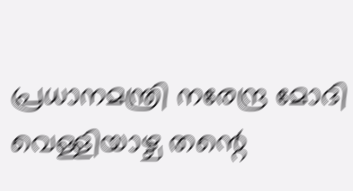പ്രധാനമന്ത്രി നരേന്ദ്ര മോദി വെള്ളിയാഴ്ച തന്റെ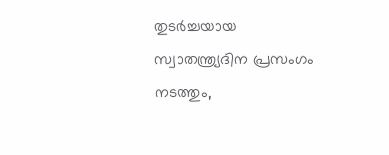തുടർച്ചയായ സ്വാതന്ത്ര്യദിന പ്രസംഗം നടത്തും,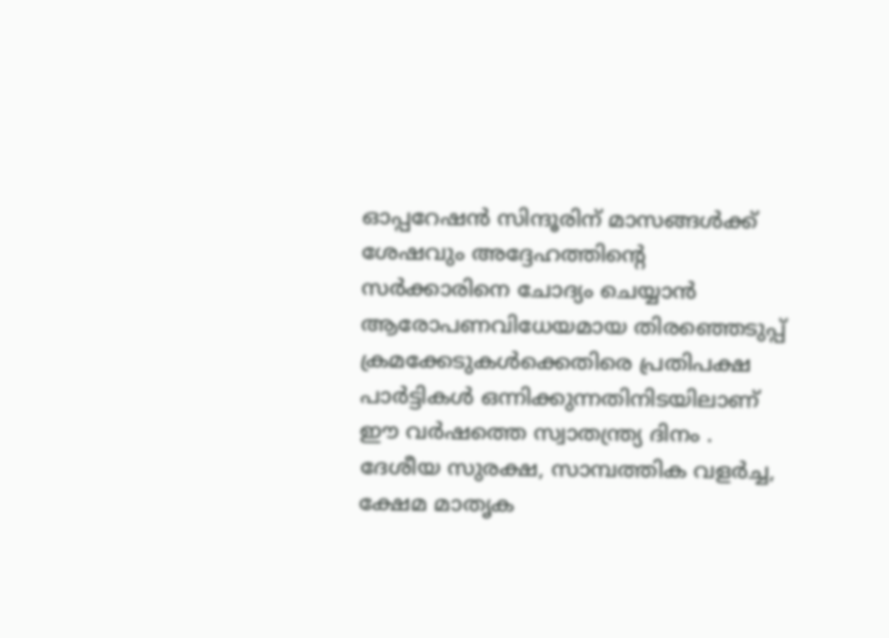ഓപ്പറേഷൻ സിന്ദൂരിന് മാസങ്ങൾക്ക് ശേഷവും അദ്ദേഹത്തിന്റെ സർക്കാരിനെ ചോദ്യം ചെയ്യാൻ ആരോപണവിധേയമായ തിരഞ്ഞെടുപ്പ് ക്രമക്കേടുകൾക്കെതിരെ പ്രതിപക്ഷ പാർട്ടികൾ ഒന്നിക്കുന്നതിനിടയിലാണ് ഈ വർഷത്തെ സ്വാതന്ത്ര്യ ദിനം . ദേശീയ സുരക്ഷ, സാമ്പത്തിക വളർച്ച, ക്ഷേമ മാതൃക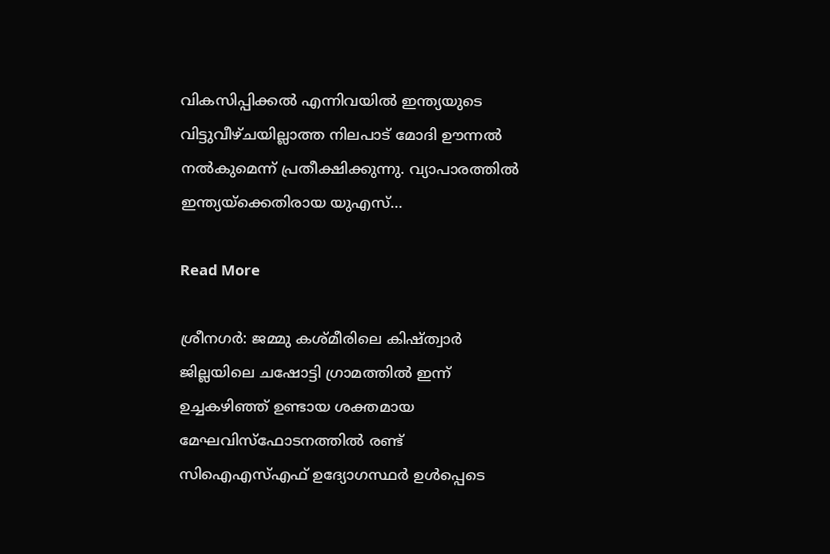വികസിപ്പിക്കൽ എന്നിവയിൽ ഇന്ത്യയുടെ വിട്ടുവീഴ്ചയില്ലാത്ത നിലപാട് മോദി ഊന്നൽ നൽകുമെന്ന് പ്രതീക്ഷിക്കുന്നു. വ്യാപാരത്തിൽ ഇന്ത്യയ്‌ക്കെതിരായ യുഎസ്…

Read More

ശ്രീനഗർ: ജമ്മു കശ്മീരിലെ കിഷ്ത്വാർ ജില്ലയിലെ ചഷോട്ടി ഗ്രാമത്തിൽ ഇന്ന് ഉച്ചകഴിഞ്ഞ് ഉണ്ടായ ശക്തമായ മേഘവിസ്ഫോടനത്തിൽ രണ്ട് സിഐഎസ്എഫ് ഉദ്യോഗസ്ഥർ ഉൾപ്പെടെ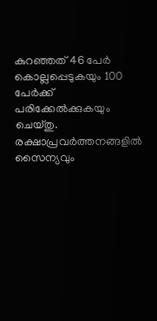കുറഞ്ഞത് 46 പേർ കൊല്ലപ്പെടുകയും 100 പേർക്ക് പരിക്കേൽക്കുകയും ചെയ്തു. രക്ഷാപ്രവർത്തനങ്ങളിൽ സൈന്യവും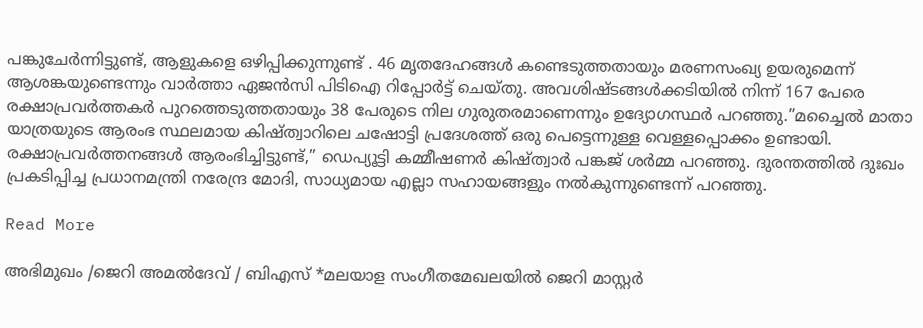പങ്കുചേർന്നിട്ടുണ്ട്, ആളുകളെ ഒഴിപ്പിക്കുന്നുണ്ട് . 46 മൃതദേഹങ്ങൾ കണ്ടെടുത്തതായും മരണസംഖ്യ ഉയരുമെന്ന് ആശങ്കയുണ്ടെന്നും വാർത്താ ഏജൻസി പിടിഐ റിപ്പോർട്ട് ചെയ്തു. അവശിഷ്ടങ്ങൾക്കടിയിൽ നിന്ന് 167 പേരെ രക്ഷാപ്രവർത്തകർ പുറത്തെടുത്തതായും 38 പേരുടെ നില ഗുരുതരമാണെന്നും ഉദ്യോഗസ്ഥർ പറഞ്ഞു.”മച്ചൈൽ മാതാ യാത്രയുടെ ആരംഭ സ്ഥലമായ കിഷ്ത്വാറിലെ ചഷോട്ടി പ്രദേശത്ത് ഒരു പെട്ടെന്നുള്ള വെള്ളപ്പൊക്കം ഉണ്ടായി. രക്ഷാപ്രവർത്തനങ്ങൾ ആരംഭിച്ചിട്ടുണ്ട്,” ഡെപ്യൂട്ടി കമ്മീഷണർ കിഷ്ത്വാർ പങ്കജ് ശർമ്മ പറഞ്ഞു. ദുരന്തത്തിൽ ദുഃഖം പ്രകടിപ്പിച്ച പ്രധാനമന്ത്രി നരേന്ദ്ര മോദി, സാധ്യമായ എല്ലാ സഹായങ്ങളും നൽകുന്നുണ്ടെന്ന് പറഞ്ഞു.

Read More

അഭിമുഖം /ജെറി അമല്‍ദേവ് / ബിഎസ് *മലയാള സംഗീതമേഖലയില്‍ ജെറി മാസ്റ്റര്‍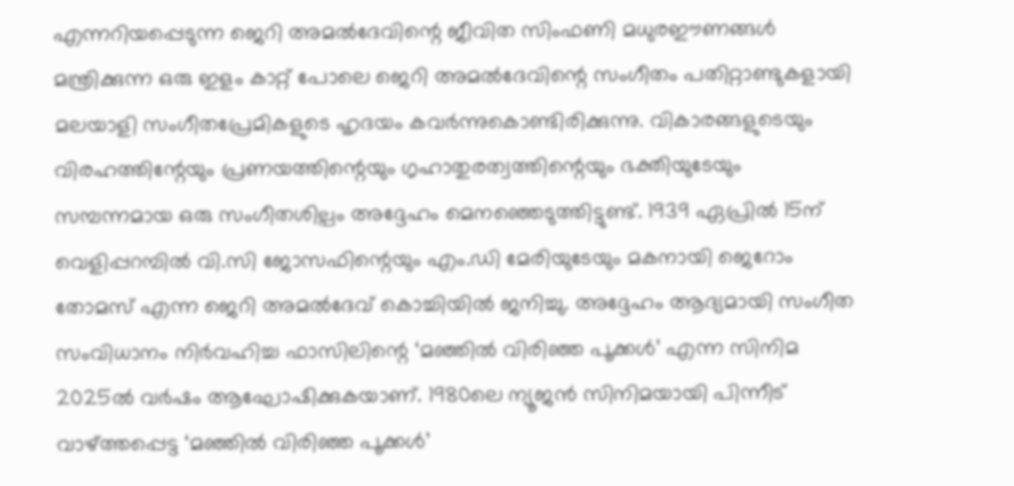എന്നറിയപ്പെടുന്ന ജെറി അമല്‍ദേവിന്റെ ജീവിത സിംഫണി മധുരഈണങ്ങള്‍ മന്ത്രിക്കുന്ന ഒരു ഇളം കാറ്റ് പോലെ ജെറി അമല്‍ദേവിന്റെ സംഗീതം പതിറ്റാണ്ടുകളായി മലയാളി സംഗീതപ്രേമികളുടെ ഹൃദയം കവര്‍ന്നുകൊണ്ടിരിക്കുന്നു. വികാരങ്ങളുടെയും വിരഹത്തിന്റേയും പ്രണയത്തിന്റെയും ഗൃഹാതുരത്വത്തിന്റെയും ഭക്തിയുടേയും സമ്പന്നമായ ഒരു സംഗീതശില്പം അദ്ദേഹം മെനഞ്ഞെടുത്തിട്ടുണ്ട്. 1939 ഏപ്രില്‍ 15ന് വെളിപ്പറമ്പില്‍ വി.സി ജോസഫിന്റെയും എം.ഡി മേരിയുടേയും മകനായി ജെറോം തോമസ് എന്ന ജെറി അമല്‍ദേവ് കൊച്ചിയില്‍ ജനിച്ചു. അദ്ദേഹം ആദ്യമായി സംഗീത സംവിധാനം നിര്‍വഹിച്ച ഫാസിലിന്റെ ‘മഞ്ഞില്‍ വിരിഞ്ഞ പൂക്കള്‍’ എന്ന സിനിമ 2025ല്‍ വര്‍ഷം ആഘോഷിക്കുകയാണ്. 1980ലെ ന്യൂജന്‍ സിനിമയായി പിന്നീട് വാഴ്ത്തപ്പെട്ട ‘മഞ്ഞില്‍ വിരിഞ്ഞ പൂക്കള്‍’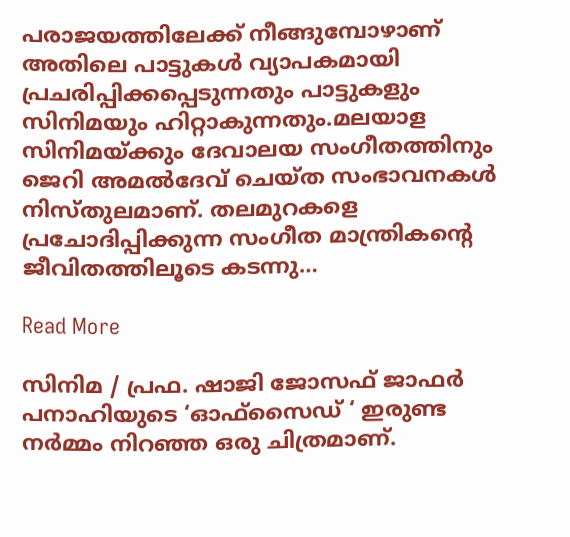പരാജയത്തിലേക്ക് നീങ്ങുമ്പോഴാണ് അതിലെ പാട്ടുകള്‍ വ്യാപകമായി പ്രചരിപ്പിക്കപ്പെടുന്നതും പാട്ടുകളും സിനിമയും ഹിറ്റാകുന്നതും.മലയാള സിനിമയ്ക്കും ദേവാലയ സംഗീതത്തിനും ജെറി അമല്‍ദേവ് ചെയ്ത സംഭാവനകള്‍ നിസ്തുലമാണ്. തലമുറകളെ പ്രചോദിപ്പിക്കുന്ന സംഗീത മാന്ത്രികന്റെ ജീവിതത്തിലൂടെ കടന്നു…

Read More

സിനിമ / പ്രഫ. ഷാജി ജോസഫ് ജാഫര്‍ പനാഹിയുടെ ‘ഓഫ്സൈഡ് ‘ ഇരുണ്ട നര്‍മ്മം നിറഞ്ഞ ഒരു ചിത്രമാണ്.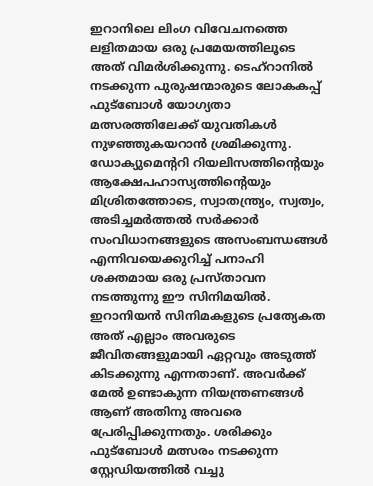ഇറാനിലെ ലിംഗ വിവേചനത്തെ ലളിതമായ ഒരു പ്രമേയത്തിലൂടെ അത് വിമര്‍ശിക്കുന്നു. ടെഹ്‌റാനില്‍ നടക്കുന്ന പുരുഷന്മാരുടെ ലോകകപ്പ് ഫുട്‌ബോള്‍ യോഗ്യതാ മത്സരത്തിലേക്ക് യുവതികള്‍ നുഴഞ്ഞുകയറാന്‍ ശ്രമിക്കുന്നു. ഡോക്യുമെന്ററി റിയലിസത്തിന്റെയും ആക്ഷേപഹാസ്യത്തിന്റെയും മിശ്രിതത്തോടെ, സ്വാതന്ത്ര്യം, സ്വത്വം, അടിച്ചമര്‍ത്തല്‍ സര്‍ക്കാര്‍ സംവിധാനങ്ങളുടെ അസംബന്ധങ്ങള്‍ എന്നിവയെക്കുറിച്ച് പനാഹി ശക്തമായ ഒരു പ്രസ്താവന നടത്തുന്നു ഈ സിനിമയില്‍. ഇറാനിയന്‍ സിനിമകളുടെ പ്രത്യേകത അത് എല്ലാം അവരുടെ ജീവിതങ്ങളുമായി ഏറ്റവും അടുത്ത് കിടക്കുന്നു എന്നതാണ്. അവര്‍ക്ക് മേല്‍ ഉണ്ടാകുന്ന നിയന്ത്രണങ്ങള്‍ ആണ് അതിനു അവരെ പ്രേരിപ്പിക്കുന്നതും. ശരിക്കും ഫുട്‌ബോള്‍ മത്സരം നടക്കുന്ന സ്റ്റേഡിയത്തില്‍ വച്ചു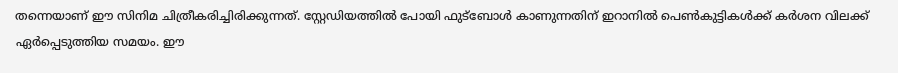തന്നെയാണ് ഈ സിനിമ ചിത്രീകരിച്ചിരിക്കുന്നത്. സ്റ്റേഡിയത്തില്‍ പോയി ഫുട്‌ബോള്‍ കാണുന്നതിന് ഇറാനില്‍ പെണ്‍കുട്ടികള്‍ക്ക് കര്‍ശന വിലക്ക് ഏര്‍പ്പെടുത്തിയ സമയം. ഈ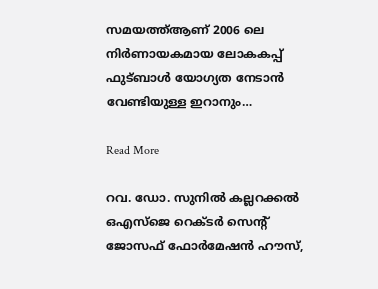സമയത്ത്ആണ് 2006 ലെ നിര്‍ണായകമായ ലോകകപ്പ് ഫുട്ബാള്‍ യോഗ്യത നേടാന്‍ വേണ്ടിയുള്ള ഇറാനും…

Read More

റവ. ഡോ. സുനില്‍ കല്ലറക്കല്‍ ഒഎസ്ജെ റെക്ടര്‍ സെന്റ് ജോസഫ് ഫോര്‍മേഷന്‍ ഹൗസ്,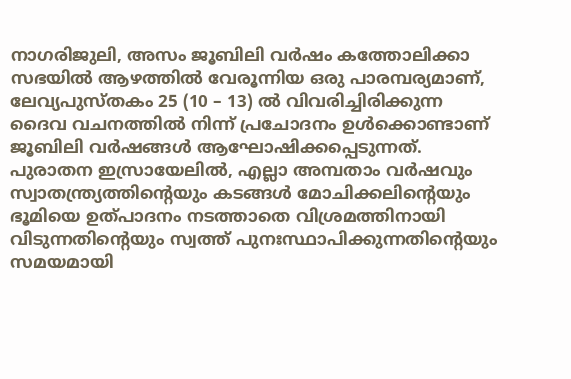നാഗരിജുലി, അസം ജൂബിലി വര്‍ഷം കത്തോലിക്കാ സഭയില്‍ ആഴത്തില്‍ വേരൂന്നിയ ഒരു പാരമ്പര്യമാണ്, ലേവ്യപുസ്തകം 25 (10 – 13) ല്‍ വിവരിച്ചിരിക്കുന്ന ദൈവ വചനത്തില്‍ നിന്ന് പ്രചോദനം ഉള്‍ക്കൊണ്ടാണ് ജൂബിലി വര്‍ഷങ്ങള്‍ ആഘോഷിക്കപ്പെടുന്നത്. പുരാതന ഇസ്രായേലില്‍, എല്ലാ അമ്പതാം വര്‍ഷവും സ്വാതന്ത്ര്യത്തിന്റെയും കടങ്ങള്‍ മോചിക്കലിന്റെയും ഭൂമിയെ ഉത്പാദനം നടത്താതെ വിശ്രമത്തിനായി വിടുന്നതിന്റെയും സ്വത്ത് പുനഃസ്ഥാപിക്കുന്നതിന്റെയും സമയമായി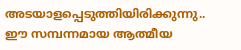അടയാളപ്പെടുത്തിയിരിക്കുന്നു.. ഈ സമ്പന്നമായ ആത്മീയ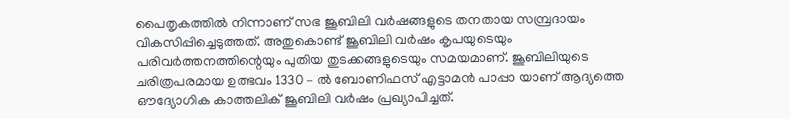പൈതൃകത്തില്‍ നിന്നാണ് സഭ ജൂബിലി വര്‍ഷങ്ങളുടെ തനതായ സമ്പ്രദായം വികസിപ്പിച്ചെടുത്തത്. അതുകൊണ്ട് ജൂബിലി വര്‍ഷം കൃപയുടെയും പരിവര്‍ത്തനത്തിന്റെയും പുതിയ തുടക്കങ്ങളുടെയും സമയമാണ്. ജൂബിലിയുടെ ചരിത്രപരമായ ഉത്ഭവം 1330 – ല്‍ ബോണിഫസ് എട്ടാമന്‍ പാപ്പാ യാണ് ആദ്യത്തെ ഔദ്യോഗിക കാത്തലിക് ജൂബിലി വര്‍ഷം പ്രഖ്യാപിച്ചത്.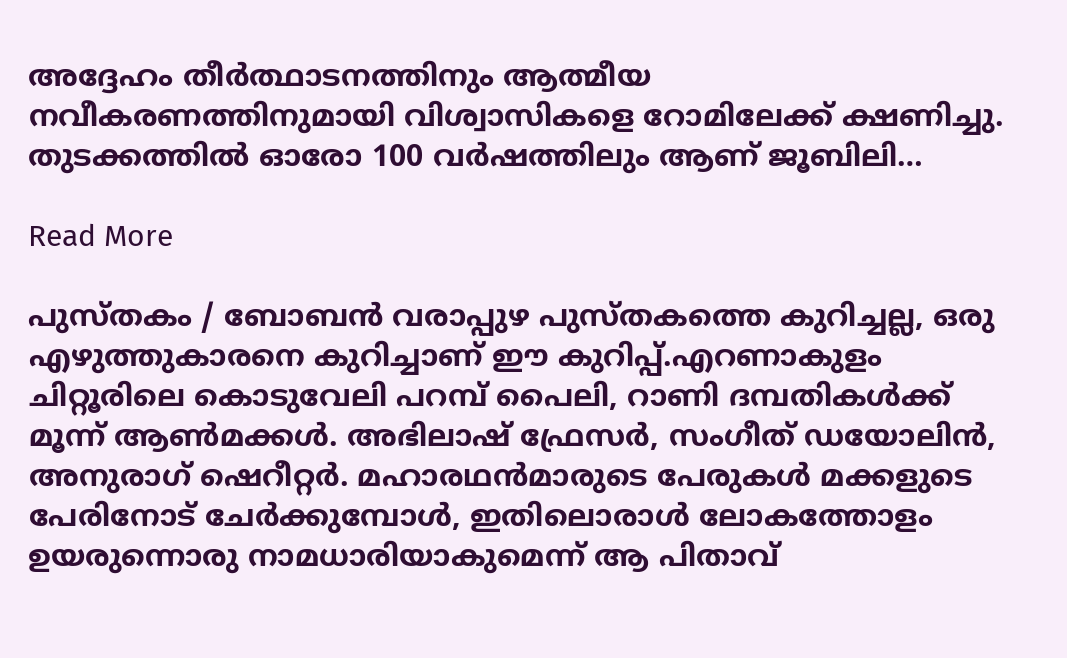അദ്ദേഹം തീര്‍ത്ഥാടനത്തിനും ആത്മീയ നവീകരണത്തിനുമായി വിശ്വാസികളെ റോമിലേക്ക് ക്ഷണിച്ചു. തുടക്കത്തില്‍ ഓരോ 100 വര്‍ഷത്തിലും ആണ് ജൂബിലി…

Read More

പുസ്തകം / ബോബന്‍ വരാപ്പുഴ പുസ്തകത്തെ കുറിച്ചല്ല, ഒരു എഴുത്തുകാരനെ കുറിച്ചാണ് ഈ കുറിപ്പ്.എറണാകുളം ചിറ്റൂരിലെ കൊടുവേലി പറമ്പ് പൈലി, റാണി ദമ്പതികള്‍ക്ക് മൂന്ന് ആണ്‍മക്കള്‍. അഭിലാഷ് ഫ്രേസര്‍, സംഗീത് ഡയോലിന്‍, അനുരാഗ് ഷെറീറ്റര്‍. മഹാരഥന്‍മാരുടെ പേരുകള്‍ മക്കളുടെ പേരിനോട് ചേര്‍ക്കുമ്പോള്‍, ഇതിലൊരാള്‍ ലോകത്തോളം ഉയരുന്നൊരു നാമധാരിയാകുമെന്ന് ആ പിതാവ്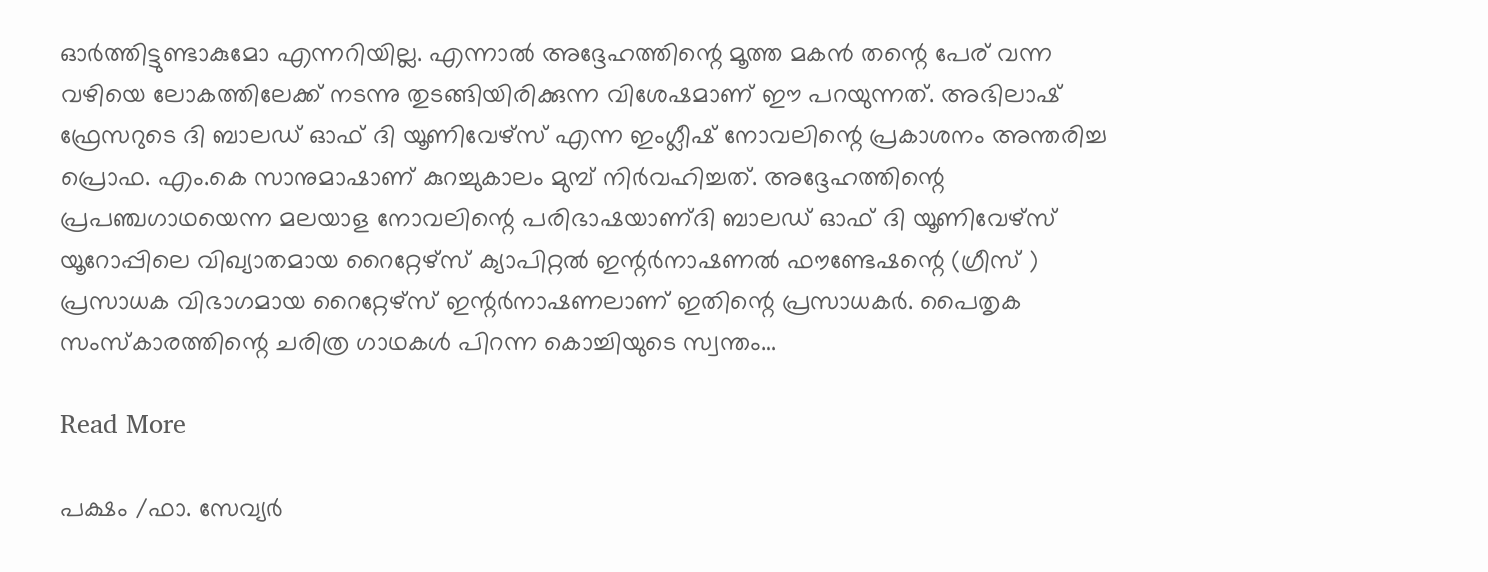ഓര്‍ത്തിട്ടുണ്ടാകുമോ എന്നറിയില്ല. എന്നാല്‍ അദ്ദേഹത്തിന്റെ മൂത്ത മകന്‍ തന്റെ പേര് വന്ന വഴിയെ ലോകത്തിലേക്ക് നടന്നു തുടങ്ങിയിരിക്കുന്ന വിശേഷമാണ് ഈ പറയുന്നത്. അഭിലാഷ് ഫ്രേസറുടെ ദി ബാലഡ് ഓഫ് ദി യൂണിവേഴ്‌സ് എന്ന ഇംഗ്ലീഷ് നോവലിന്റെ പ്രകാശനം അന്തരിച്ച പ്രൊഫ. എം.കെ സാനുമാഷാണ് കുറച്ചുകാലം മുമ്പ് നിര്‍വഹിച്ചത്. അദ്ദേഹത്തിന്റെ പ്രപഞ്ചഗാഥയെന്ന മലയാള നോവലിന്റെ പരിഭാഷയാണ്ദി ബാലഡ് ഓഫ് ദി യൂണിവേഴ്‌സ് യൂറോപ്പിലെ വിഖ്യാതമായ റൈറ്റേഴ്സ് ക്യാപിറ്റല്‍ ഇന്റര്‍നാഷണല്‍ ഫൗണ്ടേഷന്റെ (ഗ്രീസ് ) പ്രസാധക വിഭാഗമായ റൈറ്റേഴ്സ് ഇന്റര്‍നാഷണലാണ് ഇതിന്റെ പ്രസാധകര്‍. പൈതൃക സംസ്‌കാരത്തിന്റെ ചരിത്ര ഗാഥകള്‍ പിറന്ന കൊച്ചിയുടെ സ്വന്തം…

Read More

പക്ഷം /ഫാ. സേവ്യര്‍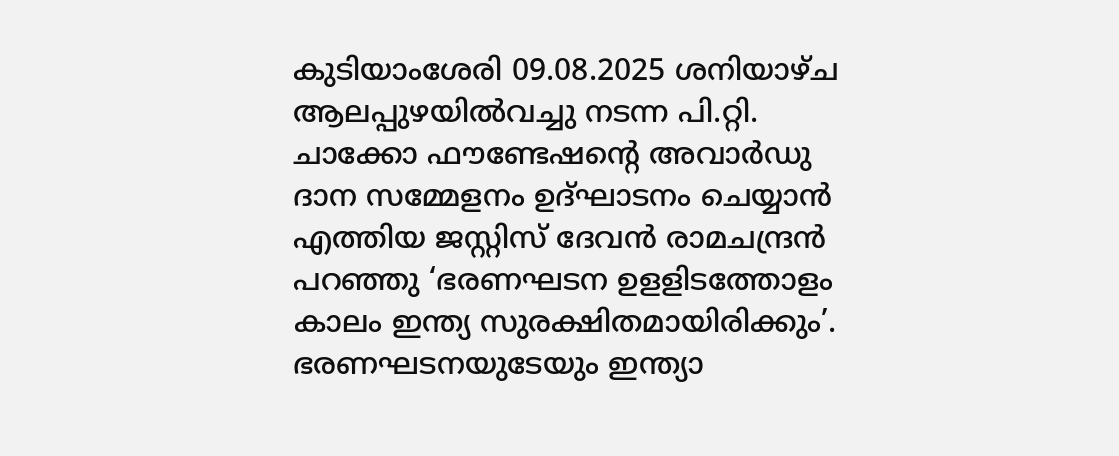കുടിയാംശേരി 09.08.2025 ശനിയാഴ്ച ആലപ്പുഴയില്‍വച്ചു നടന്ന പി.റ്റി. ചാക്കോ ഫൗണ്ടേഷന്റെ അവാര്‍ഡു ദാന സമ്മേളനം ഉദ്ഘാടനം ചെയ്യാന്‍ എത്തിയ ജസ്റ്റിസ് ദേവന്‍ രാമചന്ദ്രന്‍ പറഞ്ഞു ‘ഭരണഘടന ഉളളിടത്തോളം കാലം ഇന്ത്യ സുരക്ഷിതമായിരിക്കും’. ഭരണഘടനയുടേയും ഇന്ത്യാ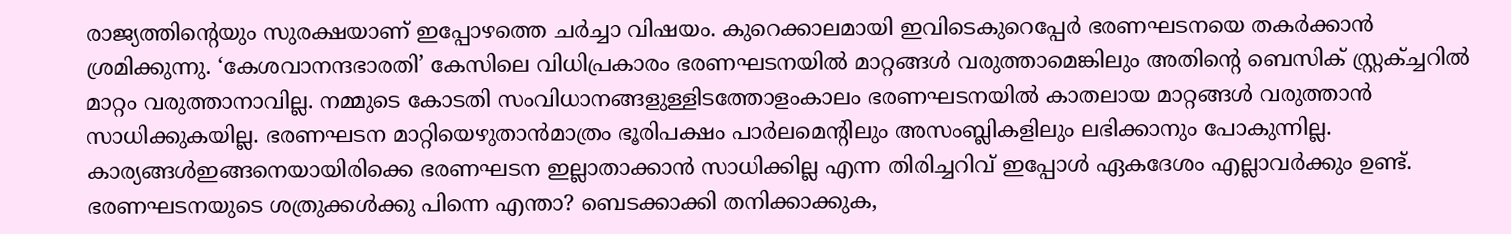രാജ്യത്തിന്റെയും സുരക്ഷയാണ് ഇപ്പോഴത്തെ ചര്‍ച്ചാ വിഷയം. കുറെക്കാലമായി ഇവിടെകുറെപ്പേര്‍ ഭരണഘടനയെ തകര്‍ക്കാന്‍ ശ്രമിക്കുന്നു. ‘കേശവാനന്ദഭാരതി’ കേസിലെ വിധിപ്രകാരം ഭരണഘടനയില്‍ മാറ്റങ്ങള്‍ വരുത്താമെങ്കിലും അതിന്റെ ബെസിക് സ്റ്റ്രക്ച്ചറില്‍ മാറ്റം വരുത്താനാവില്ല. നമ്മുടെ കോടതി സംവിധാനങ്ങളുള്ളിടത്തോളംകാലം ഭരണഘടനയില്‍ കാതലായ മാറ്റങ്ങള്‍ വരുത്താന്‍ സാധിക്കുകയില്ല. ഭരണഘടന മാറ്റിയെഴുതാന്‍മാത്രം ഭൂരിപക്ഷം പാര്‍ലമെന്റിലും അസംബ്ലികളിലും ലഭിക്കാനും പോകുന്നില്ല. കാര്യങ്ങള്‍ഇങ്ങനെയായിരിക്കെ ഭരണഘടന ഇല്ലാതാക്കാന്‍ സാധിക്കില്ല എന്ന തിരിച്ചറിവ് ഇപ്പോള്‍ ഏകദേശം എല്ലാവര്‍ക്കും ഉണ്ട്. ഭരണഘടനയുടെ ശത്രുക്കള്‍ക്കു പിന്നെ എന്താ? ബെടക്കാക്കി തനിക്കാക്കുക,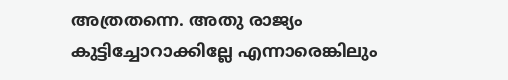അത്രതന്നെ. അതു രാജ്യം കുട്ടിച്ചോറാക്കില്ലേ എന്നാരെങ്കിലും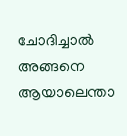ചോദിച്ചാല്‍ അങ്ങനെ ആയാലെന്താ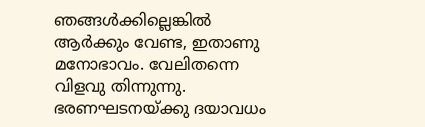ഞങ്ങള്‍ക്കില്ലെങ്കില്‍ ആര്‍ക്കും വേണ്ട, ഇതാണു മനോഭാവം. വേലിതന്നെ വിളവു തിന്നുന്നു. ഭരണഘടനയ്ക്കു ദയാവധം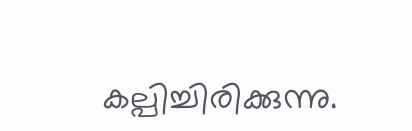കല്പിച്ചിരിക്കുന്നു.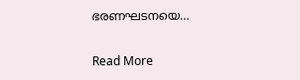ഭരണഘടനയെ…

Read More